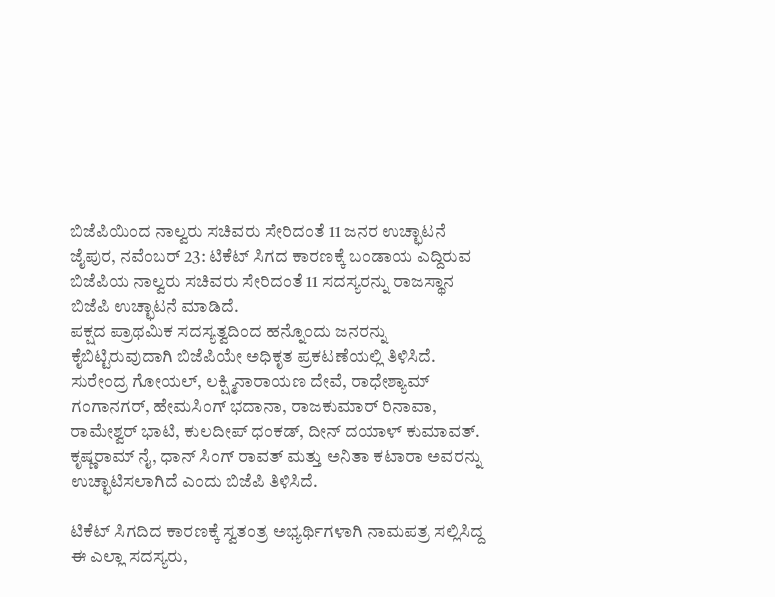ಬಿಜೆಪಿಯಿಂದ ನಾಲ್ವರು ಸಚಿವರು ಸೇರಿದಂತೆ 11 ಜನರ ಉಚ್ಛಾಟನೆ
ಜೈಪುರ, ನವೆಂಬರ್ 23: ಟಿಕೆಟ್ ಸಿಗದ ಕಾರಣಕ್ಕೆ ಬಂಡಾಯ ಎದ್ದಿರುವ ಬಿಜೆಪಿಯ ನಾಲ್ವರು ಸಚಿವರು ಸೇರಿದಂತೆ 11 ಸದಸ್ಯರನ್ನು ರಾಜಸ್ಥಾನ ಬಿಜೆಪಿ ಉಚ್ಛಾಟನೆ ಮಾಡಿದೆ.
ಪಕ್ಷದ ಪ್ರಾಥಮಿಕ ಸದಸ್ಯತ್ವದಿಂದ ಹನ್ನೊಂದು ಜನರನ್ನು ಕೈಬಿಟ್ಟಿರುವುದಾಗಿ ಬಿಜೆಪಿಯೇ ಅಧಿಕೃತ ಪ್ರಕಟಣೆಯಲ್ಲಿ ತಿಳಿಸಿದೆ. ಸುರೇಂದ್ರ ಗೋಯಲ್, ಲಕ್ಷ್ಮಿನಾರಾಯಣ ದೇವೆ, ರಾಧೇಶ್ಯಾಮ್ ಗಂಗಾನಗರ್, ಹೇಮಸಿಂಗ್ ಭದಾನಾ, ರಾಜಕುಮಾರ್ ರಿನಾವಾ, ರಾಮೇಶ್ವರ್ ಭಾಟಿ, ಕುಲದೀಪ್ ಧಂಕಡ್, ದೀನ್ ದಯಾಳ್ ಕುಮಾವತ್. ಕೃಷ್ಣರಾಮ್ ನೈ, ಧಾನ್ ಸಿಂಗ್ ರಾವತ್ ಮತ್ತು ಅನಿತಾ ಕಟಾರಾ ಅವರನ್ನು ಉಚ್ಛಾಟಿಸಲಾಗಿದೆ ಎಂದು ಬಿಜೆಪಿ ತಿಳಿಸಿದೆ.

ಟಿಕೆಟ್ ಸಿಗದಿದ ಕಾರಣಕ್ಕೆ ಸ್ವತಂತ್ರ ಅಭ್ಯರ್ಥಿಗಳಾಗಿ ನಾಮಪತ್ರ ಸಲ್ಲಿಸಿದ್ದ ಈ ಎಲ್ಲಾ ಸದಸ್ಯರು,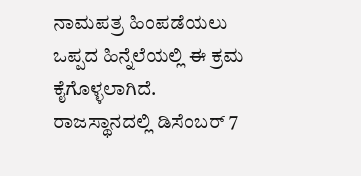ನಾಮಪತ್ರ ಹಿಂಪಡೆಯಲು ಒಪ್ಪದ ಹಿನ್ನೆಲೆಯಲ್ಲಿ ಈ ಕ್ರಮ ಕೈಗೊಳ್ಳಲಾಗಿದೆ.
ರಾಜಸ್ಥಾನದಲ್ಲಿ ಡಿಸೆಂಬರ್ 7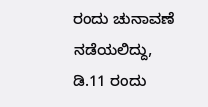ರಂದು ಚುನಾವಣೆ ನಡೆಯಲಿದ್ದು, ಡಿ.11 ರಂದು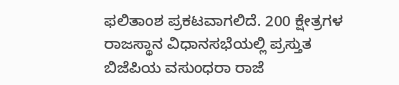ಫಲಿತಾಂಶ ಪ್ರಕಟವಾಗಲಿದೆ. 200 ಕ್ಷೇತ್ರಗಳ ರಾಜಸ್ಥಾನ ವಿಧಾನಸಭೆಯಲ್ಲಿ ಪ್ರಸ್ತುತ ಬಿಜೆಪಿಯ ವಸುಂಧರಾ ರಾಜೆ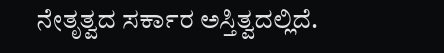ನೇತೃತ್ವದ ಸರ್ಕಾರ ಅಸ್ತಿತ್ವದಲ್ಲಿದೆ.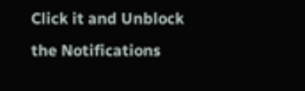Click it and Unblock the Notifications